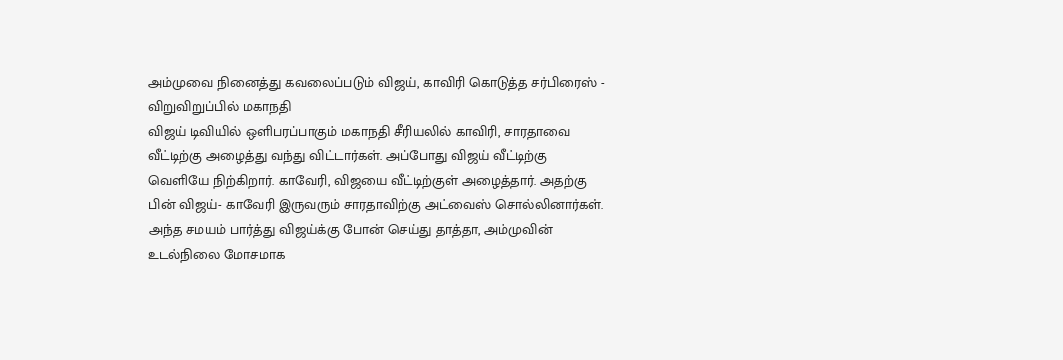அம்முவை நினைத்து கவலைப்படும் விஜய், காவிரி கொடுத்த சர்பிரைஸ் - விறுவிறுப்பில் மகாநதி
விஜய் டிவியில் ஒளிபரப்பாகும் மகாநதி சீரியலில் காவிரி, சாரதாவை வீட்டிற்கு அழைத்து வந்து விட்டார்கள். அப்போது விஜய் வீட்டிற்கு வெளியே நிற்கிறார். காவேரி, விஜயை வீட்டிற்குள் அழைத்தார். அதற்கு பின் விஜய்- காவேரி இருவரும் சாரதாவிற்கு அட்வைஸ் சொல்லினார்கள். அந்த சமயம் பார்த்து விஜய்க்கு போன் செய்து தாத்தா, அம்முவின் உடல்நிலை மோசமாக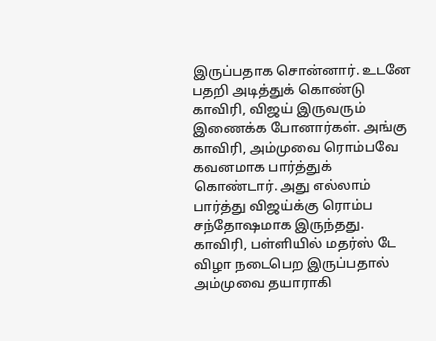இருப்பதாக சொன்னார். உடனே பதறி அடித்துக் கொண்டு காவிரி, விஜய் இருவரும் இணைக்க போனார்கள். அங்கு காவிரி, அம்முவை ரொம்பவே கவனமாக பார்த்துக் கொண்டார். அது எல்லாம் பார்த்து விஜய்க்கு ரொம்ப சந்தோஷமாக இருந்தது.
காவிரி, பள்ளியில் மதர்ஸ் டே விழா நடைபெற இருப்பதால் அம்முவை தயாராகி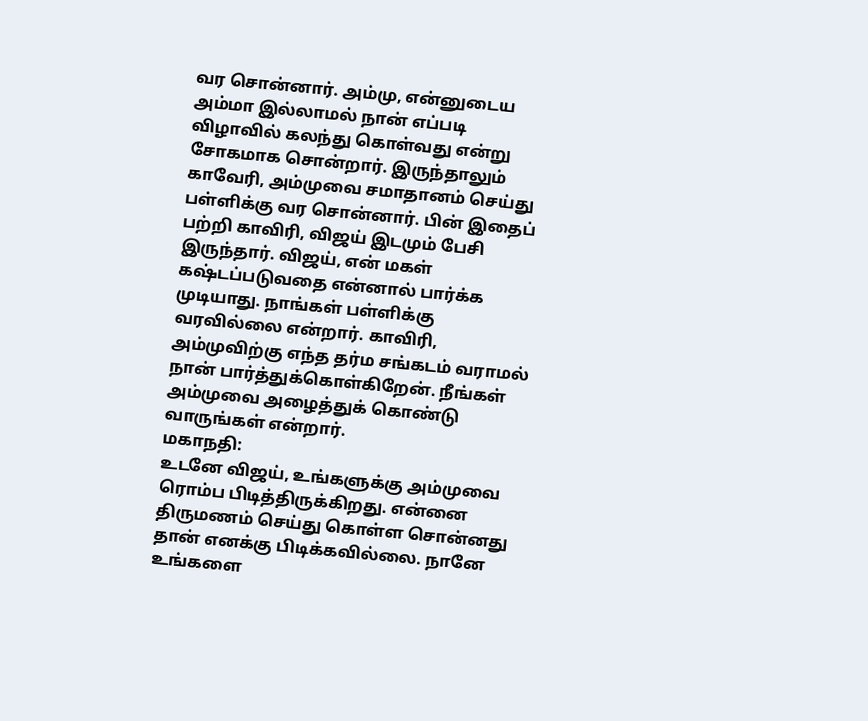வர சொன்னார். அம்மு, என்னுடைய அம்மா இல்லாமல் நான் எப்படி விழாவில் கலந்து கொள்வது என்று சோகமாக சொன்றார். இருந்தாலும் காவேரி, அம்முவை சமாதானம் செய்து பள்ளிக்கு வர சொன்னார். பின் இதைப் பற்றி காவிரி, விஜய் இடமும் பேசி இருந்தார். விஜய், என் மகள் கஷ்டப்படுவதை என்னால் பார்க்க முடியாது. நாங்கள் பள்ளிக்கு வரவில்லை என்றார். காவிரி, அம்முவிற்கு எந்த தர்ம சங்கடம் வராமல் நான் பார்த்துக்கொள்கிறேன். நீங்கள் அம்முவை அழைத்துக் கொண்டு வாருங்கள் என்றார்.
மகாநதி:
உடனே விஜய், உங்களுக்கு அம்முவை ரொம்ப பிடித்திருக்கிறது. என்னை திருமணம் செய்து கொள்ள சொன்னது தான் எனக்கு பிடிக்கவில்லை. நானே உங்களை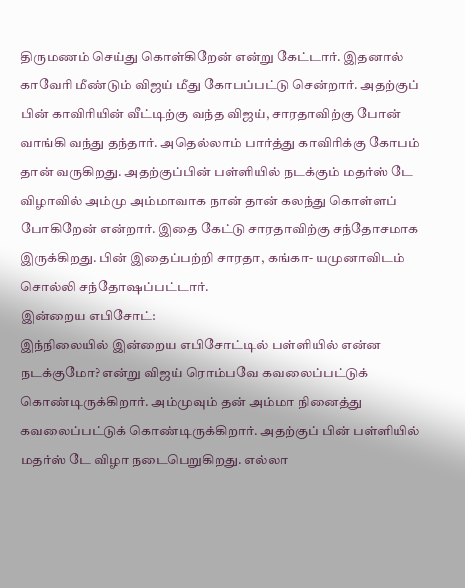திருமணம் செய்து கொள்கிறேன் என்று கேட்டார். இதனால் காவேரி மீண்டும் விஜய் மீது கோபப்பட்டு சென்றார். அதற்குப் பின் காவிரியின் வீட்டிற்கு வந்த விஜய், சாரதாவிற்கு போன் வாங்கி வந்து தந்தார். அதெல்லாம் பார்த்து காவிரிக்கு கோபம் தான் வருகிறது. அதற்குப்பின் பள்ளியில் நடக்கும் மதர்ஸ் டே விழாவில் அம்மு அம்மாவாக நான் தான் கலந்து கொள்ளப் போகிறேன் என்றார். இதை கேட்டு சாரதாவிற்கு சந்தோசமாக இருக்கிறது. பின் இதைப்பற்றி சாரதா, கங்கா- யமுனாவிடம் சொல்லி சந்தோஷப்பட்டார்.
இன்றைய எபிசோட்:
இந்நிலையில் இன்றைய எபிசோட்டில் பள்ளியில் என்ன நடக்குமோ? என்று விஜய் ரொம்பவே கவலைப்பட்டுக் கொண்டிருக்கிறார். அம்முவும் தன் அம்மா நினைத்து கவலைப்பட்டுக் கொண்டிருக்கிறார். அதற்குப் பின் பள்ளியில் மதர்ஸ் டே விழா நடைபெறுகிறது. எல்லா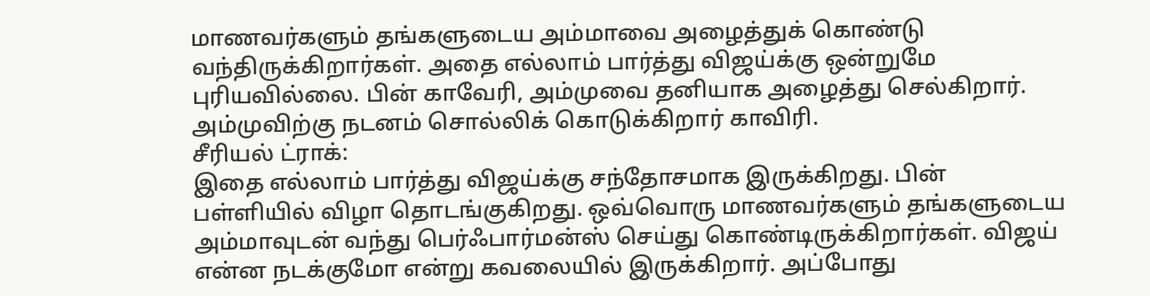மாணவர்களும் தங்களுடைய அம்மாவை அழைத்துக் கொண்டு வந்திருக்கிறார்கள். அதை எல்லாம் பார்த்து விஜய்க்கு ஒன்றுமே புரியவில்லை. பின் காவேரி, அம்முவை தனியாக அழைத்து செல்கிறார். அம்முவிற்கு நடனம் சொல்லிக் கொடுக்கிறார் காவிரி.
சீரியல் ட்ராக்:
இதை எல்லாம் பார்த்து விஜய்க்கு சந்தோசமாக இருக்கிறது. பின் பள்ளியில் விழா தொடங்குகிறது. ஒவ்வொரு மாணவர்களும் தங்களுடைய அம்மாவுடன் வந்து பெர்ஃபார்மன்ஸ் செய்து கொண்டிருக்கிறார்கள். விஜய் என்ன நடக்குமோ என்று கவலையில் இருக்கிறார். அப்போது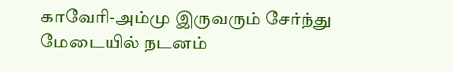காவேரி-அம்மு இருவரும் சேர்ந்து மேடையில் நடனம்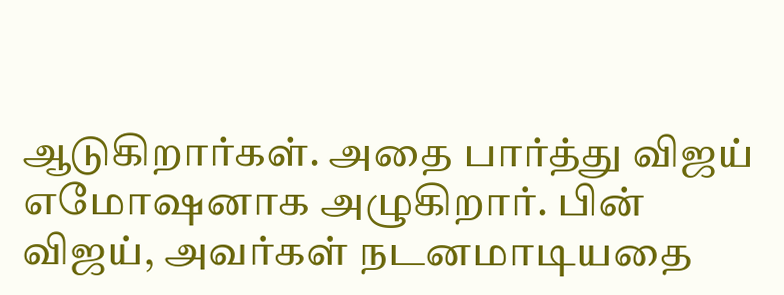ஆடுகிறார்கள். அதை பார்த்து விஜய் எமோஷனாக அழுகிறார். பின் விஜய், அவர்கள் நடனமாடியதை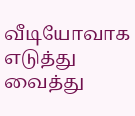வீடியோவாக எடுத்து வைத்து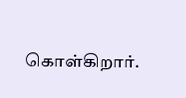கொள்கிறார்.